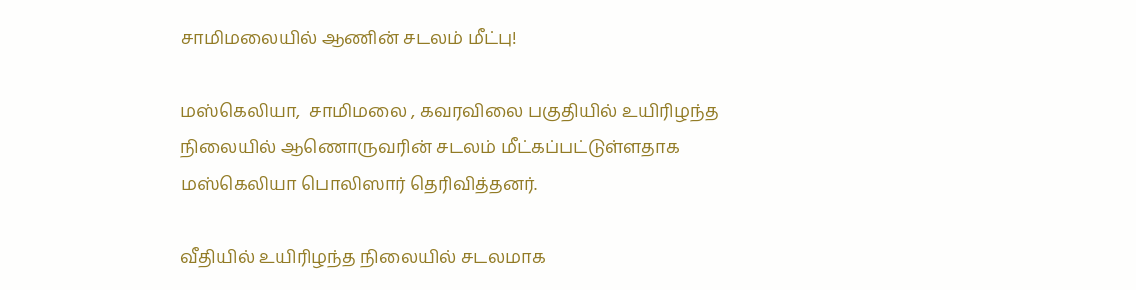சாமிமலையில் ஆணின் சடலம் மீட்பு!

மஸ்கெலியா,  சாமிமலை , கவரவிலை பகுதியில் உயிரிழந்த நிலையில் ஆணொருவரின் சடலம் மீட்கப்பட்டுள்ளதாக மஸ்கெலியா பொலிஸார் தெரிவித்தனர்.

வீதியில் உயிரிழந்த நிலையில் சடலமாக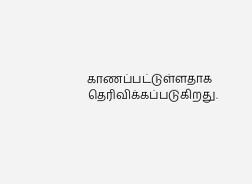காணப்பட்டுள்ளதாக தெரிவிக்கப்படுகிறது.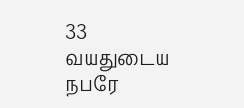33 வயதுடைய நபரே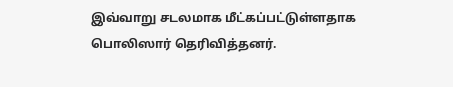இவ்வாறு சடலமாக மீட்கப்பட்டுள்ளதாக பொலிஸார் தெரிவித்தனர்.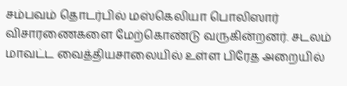சம்பவம் தொடர்பில் மஸ்கெலியா பொலிஸார் விசாரணைகளை மேற்கொண்டு வருகின்றனர். சடலம் மாவட்ட வைத்தியசாலையில் உள்ள பிரேத அறையில்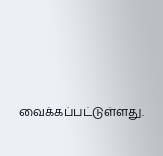வைக்கப்பட்டுள்ளது.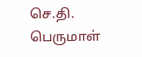செ.தி. பெருமாள்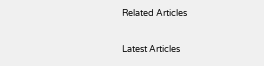Related Articles

Latest Articles